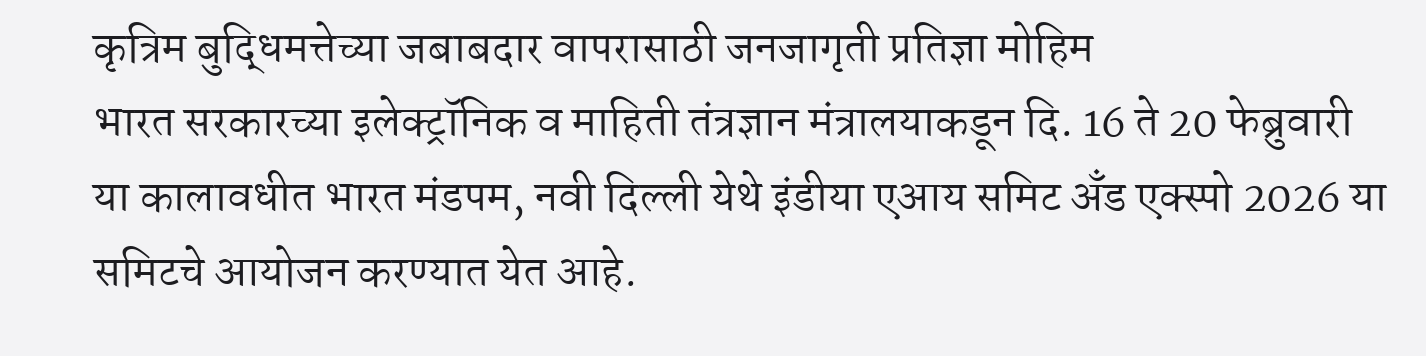कृत्रिम बुद्धिमत्तेच्या जबाबदार वापरासाठी जनजागृती प्रतिज्ञा मोहिम
भारत सरकारच्या इलेक्ट्रॉनिक व माहिती तंत्रज्ञान मंत्रालयाकडून दि. 16 ते 20 फेब्रुवारी या कालावधीत भारत मंडपम, नवी दिल्ली येथे इंडीया एआय समिट अँड एक्स्पो 2026 या समिटचे आयोजन करण्यात येत आहे.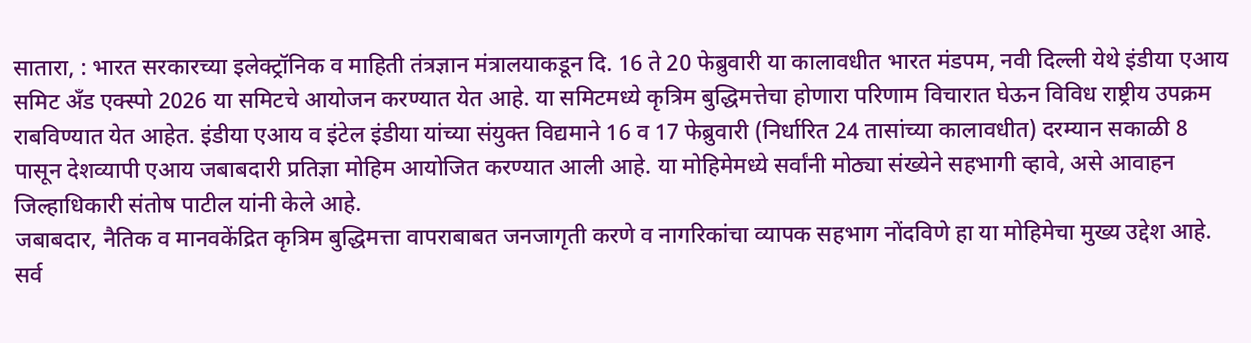सातारा, : भारत सरकारच्या इलेक्ट्रॉनिक व माहिती तंत्रज्ञान मंत्रालयाकडून दि. 16 ते 20 फेब्रुवारी या कालावधीत भारत मंडपम, नवी दिल्ली येथे इंडीया एआय समिट अँड एक्स्पो 2026 या समिटचे आयोजन करण्यात येत आहे. या समिटमध्ये कृत्रिम बुद्धिमत्तेचा होणारा परिणाम विचारात घेऊन विविध राष्ट्रीय उपक्रम राबविण्यात येत आहेत. इंडीया एआय व इंटेल इंडीया यांच्या संयुक्त विद्यमाने 16 व 17 फेब्रुवारी (निर्धारित 24 तासांच्या कालावधीत) दरम्यान सकाळी 8 पासून देशव्यापी एआय जबाबदारी प्रतिज्ञा मोहिम आयोजित करण्यात आली आहे. या मोहिमेमध्ये सर्वांनी मोठ्या संख्येने सहभागी व्हावे, असे आवाहन जिल्हाधिकारी संतोष पाटील यांनी केले आहे.
जबाबदार, नैतिक व मानवकेंद्रित कृत्रिम बुद्धिमत्ता वापराबाबत जनजागृती करणे व नागरिकांचा व्यापक सहभाग नोंदविणे हा या मोहिमेचा मुख्य उद्देश आहे.
सर्व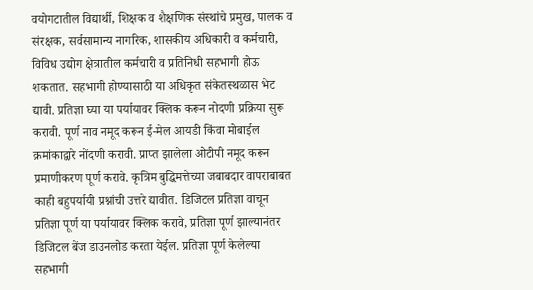वयोगटातील विद्यार्थी, शिक्षक व शैक्षणिक संस्थांचे प्रमुख, पालक व संरक्षक, सर्वसामान्य नागरिक, शासकीय अधिकारी व कर्मचारी, विविध उद्योग क्षेत्रातील कर्मचारी व प्रतिनिधी सहभागी होऊ शकतात. सहभागी होण्यासाठी या अधिकृत संकेतस्थळास भेट द्यावी. प्रतिज्ञा घ्या या पर्यायावर क्लिक करून नोदणी प्रक्रिया सुरू करावी. पूर्ण नाव नमूद करून ई-मेल आयडी किंवा मोबाईल क्रमांकाद्वारे नोंदणी करावी. प्राप्त झालेला ओटीपी नमूद करून प्रमाणीकरण पूर्ण करावे. कृत्रिम बुद्धिमत्तेच्या जबाबदार वापराबाबत काही बहुपर्यायी प्रश्नांची उत्तरे द्यावीत. डिजिटल प्रतिज्ञा वाचून प्रतिज्ञा पूर्ण या पर्यायावर क्लिक करावे, प्रतिज्ञा पूर्ण झाल्यानंतर डिजिटल बेंज डाउनलोड करता येईल. प्रतिज्ञा पूर्ण केलेल्या सहभागी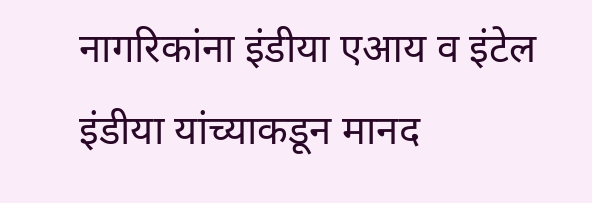नागरिकांना इंडीया एआय व इंटेल इंडीया यांच्याकडून मानद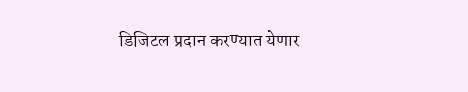डिजिटल प्रदान करण्यात येणार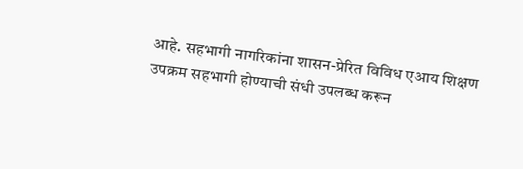आहे. सहभागी नागरिकांना शासन-प्रेरित विविध एआय शिक्षण उपक्रम सहभागी होण्याची संधी उपलब्ध करून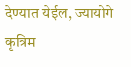देण्यात येईल, ज्यायोगे कृत्रिम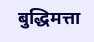बुद्धिमत्ता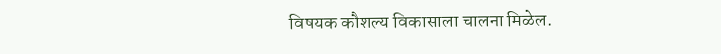विषयक कौशल्य विकासाला चालना मिळेल.